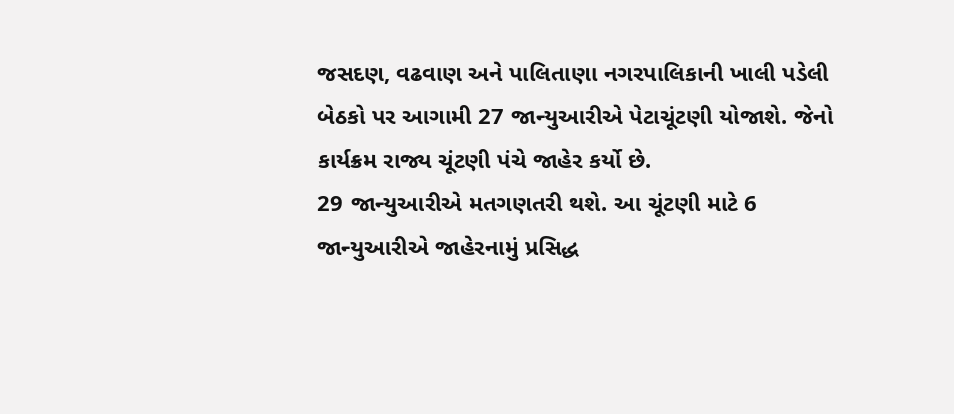જસદણ, વઢવાણ અને પાલિતાણા નગરપાલિકાની ખાલી પડેલી બેઠકો પર આગામી 27 જાન્યુઆરીએ પેટાચૂંટણી યોજાશે. જેનો કાર્યક્રમ રાજ્ય ચૂંટણી પંચે જાહેર કર્યો છે.
29 જાન્યુઆરીએ મતગણતરી થશે. આ ચૂંટણી માટે 6 જાન્યુઆરીએ જાહેરનામું પ્રસિદ્ધ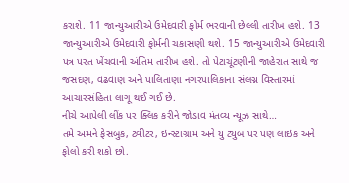કરાશે. 11 જાન્યુઆરીએ ઉમેદવારી ફોર્મ ભરવાની છેલ્લી તારીખ હશે. 13 જાન્યુઆરીએ ઉમેદવારી ફોર્મની ચકાસણી થશે. 15 જાન્યુઆરીએ ઉમેદવારી પત્ર પરત ખેંચવાની અંતિમ તારીખ હશે. તો પેટાચૂંટણીની જાહેરાત સાથે જ જસદણ, વઢવાણ અને પાલિતાણા નગરપાલિકાના સંલગ્ન વિસ્તારમાં આચારસંહિતા લાગૂ થઈ ગઈ છે.
નીચે આપેલી લીંક પર ક્લિક કરીને જોડાવ મંતવ્ય ન્યૂઝ સાથે…
તમે અમને ફેસબુક, ટ્વીટર, ઇન્સ્ટાગ્રામ અને યુ ટ્યુબ પર પણ લાઇક અને ફોલો કરી શકો છો.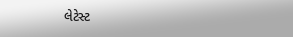લેટેસ્ટ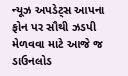ન્યૂઝ અપડેટ્સ આપના ફોન પર સૌથી ઝડપી મેળવવા માટે આજે જ ડાઉનલોડ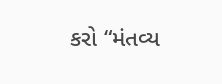કરો “મંતવ્ય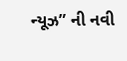ન્યૂઝ” ની નવી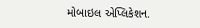મોબાઇલ એપ્લિકેશન.